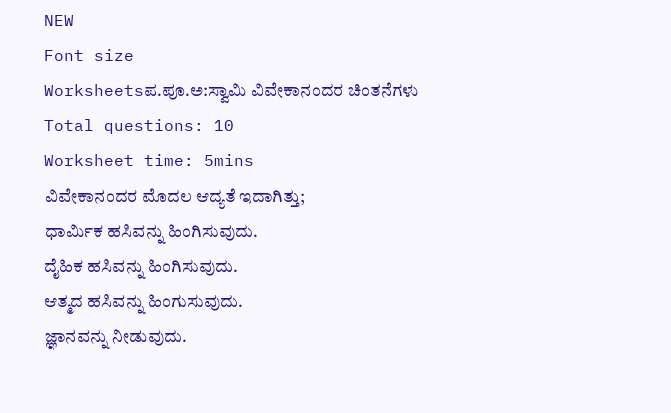NEW
Font size
Worksheetsಪ.ಪೂ.ಅ:ಸ್ವಾಮಿ ವಿವೇಕಾನಂದರ ಚಿಂತನೆಗಳು
Total questions: 10
Worksheet time: 5mins
ವಿವೇಕಾನಂದರ ಮೊದಲ ಆದ್ಯತೆ ಇದಾಗಿತ್ತು;
ಧಾರ್ಮಿಕ ಹಸಿವನ್ನು ಹಿಂಗಿಸುವುದು.
ದೈಹಿಕ ಹಸಿವನ್ನು ಹಿಂಗಿಸುವುದು.
ಆತ್ಮದ ಹಸಿವನ್ನು ಹಿಂಗುಸುವುದು.
ಜ್ಞಾನವನ್ನು ನೀಡುವುದು.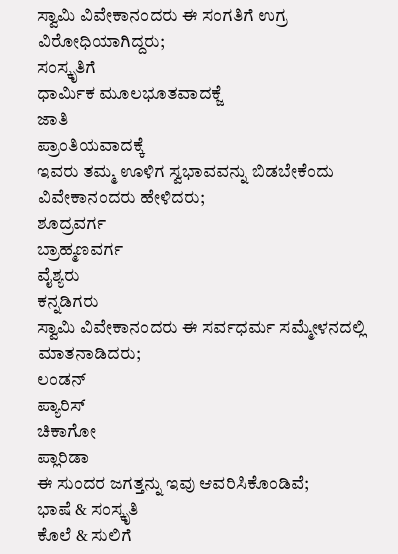ಸ್ವಾಮಿ ವಿವೇಕಾನಂದರು ಈ ಸಂಗತಿಗೆ ಉಗ್ರ ವಿರೋಧಿಯಾಗಿದ್ದರು;
ಸಂಸ್ಕೃತಿಗೆ
ಧಾರ್ಮಿಕ ಮೂಲಭೂತವಾದಕ್ಜೆ
ಜಾತಿ
ಪ್ರಾಂತಿಯವಾದಕ್ಕೆ
ಇವರು ತಮ್ಮ ಊಳಿಗ ಸ್ವಭಾವವನ್ನು ಬಿಡಬೇಕೆಂದು ವಿವೇಕಾನಂದರು ಹೇಳಿದರು;
ಶೂದ್ರವರ್ಗ
ಬ್ರಾಹ್ಮಣವರ್ಗ
ವೈಶ್ಯರು
ಕನ್ನಡಿಗರು
ಸ್ವಾಮಿ ವಿವೇಕಾನಂದರು ಈ ಸರ್ವಧರ್ಮ ಸಮ್ಮೇಳನದಲ್ಲಿ ಮಾತನಾಡಿದರು;
ಲಂಡನ್
ಪ್ಯಾರಿಸ್
ಚಿಕಾಗೋ
ಪ್ಲಾರಿಡಾ
ಈ ಸುಂದರ ಜಗತ್ತನ್ನು ಇವು ಆವರಿಸಿಕೊಂಡಿವೆ;
ಭಾಷೆ & ಸಂಸ್ಕೃತಿ
ಕೊಲೆ & ಸುಲಿಗೆ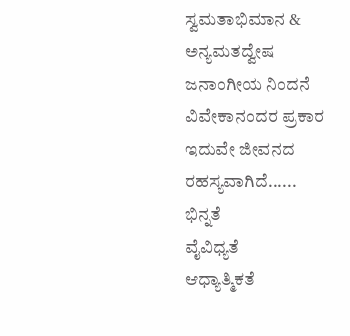ಸ್ವಮತಾಭಿಮಾನ & ಅನ್ಯಮತದ್ವೇಷ
ಜನಾಂಗೀಯ ನಿಂದನೆ
ವಿವೇಕಾನಂದರ ಪ್ರಕಾರ ಇದುವೇ ಜೀವನದ ರಹಸ್ಯವಾಗಿದೆ......
ಭಿನ್ನತೆ
ವೈವಿಧ್ಯತೆ
ಆಧ್ಯಾತ್ಮಿಕತೆ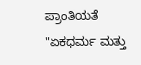ಪ್ರಾಂತಿಯತೆ
"ಏಕಧರ್ಮ ಮತ್ತು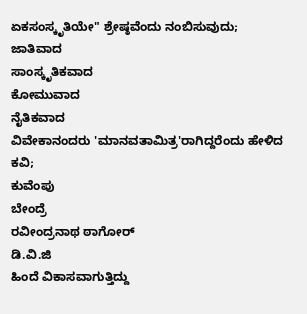ಏಕಸಂಸ್ಕೃತಿಯೇ" ಶ್ರೇಷ್ಠವೆಂದು ನಂಬಿಸುವುದು;
ಜಾತಿವಾದ
ಸಾಂಸ್ಕೃತಿಕವಾದ
ಕೋಮುವಾದ
ನೈತಿಕವಾದ
ವಿವೇಕಾನಂದರು 'ಮಾನವತಾಮಿತ್ರ'ರಾಗಿದ್ದರೆಂದು ಹೇಳಿದ ಕವಿ;
ಕುವೆಂಪು
ಬೇಂದ್ರೆ
ರವೀಂದ್ರನಾಥ ಠಾಗೋರ್
ಡಿ.ವಿ.ಜಿ
ಹಿಂದೆ ವಿಕಾಸವಾಗುತ್ತಿದ್ದು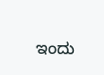ಇಂದು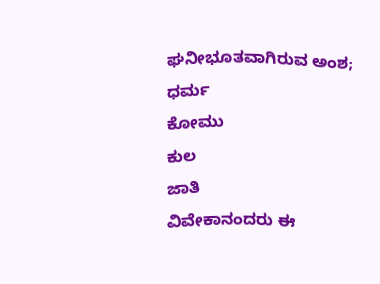ಘನೀಭೂತವಾಗಿರುವ ಅಂಶ;
ಧರ್ಮ
ಕೋಮು
ಕುಲ
ಜಾತಿ
ವಿವೇಕಾನಂದರು ಈ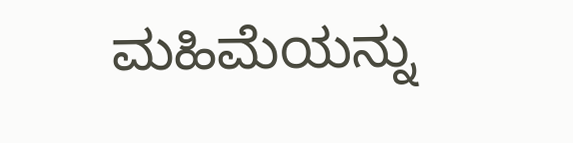ಮಹಿಮೆಯನ್ನು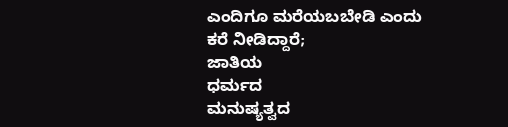ಎಂದಿಗೂ ಮರೆಯಬಬೇಡಿ ಎಂದು ಕರೆ ನೀಡಿದ್ದಾರೆ;
ಜಾತಿಯ
ಧರ್ಮದ
ಮನುಷ್ಯತ್ವದ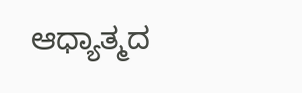ಆಧ್ಯಾತ್ಮದ